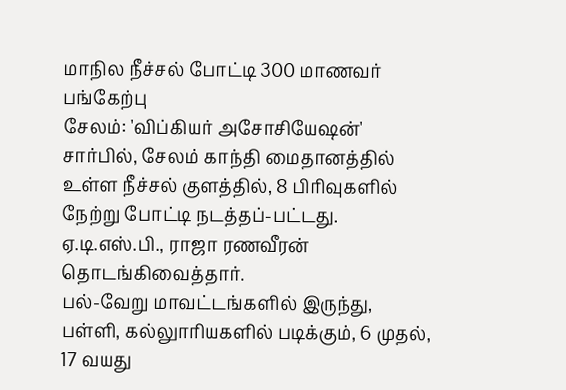மாநில நீச்சல் போட்டி 300 மாணவர் பங்கேற்பு
சேலம்: 'விப்கியர் அசோசியேஷன்' சார்பில், சேலம் காந்தி மைதானத்தில் உள்ள நீச்சல் குளத்தில், 8 பிரிவுகளில் நேற்று போட்டி நடத்தப்-பட்டது. ஏ.டி.எஸ்.பி., ராஜா ரணவீரன் தொடங்கிவைத்தார்.
பல்-வேறு மாவட்டங்களில் இருந்து, பள்ளி, கல்லுாரியகளில் படிக்கும், 6 முதல், 17 வயது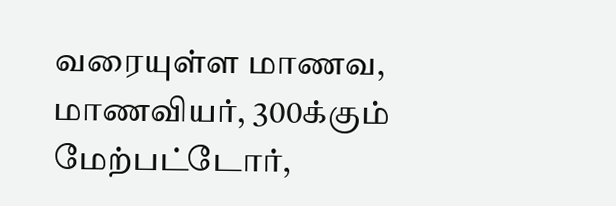வரையுள்ள மாணவ, மாணவியர், 300க்கும் மேற்பட்டோர்,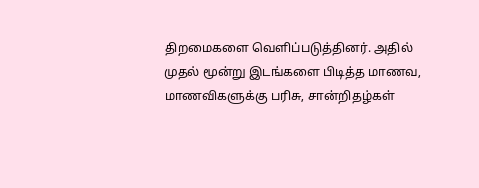திறமைகளை வெளிப்படுத்தினர். அதில் முதல் மூன்று இடங்களை பிடித்த மாணவ, மாணவிகளுக்கு பரிசு, சான்றிதழ்கள்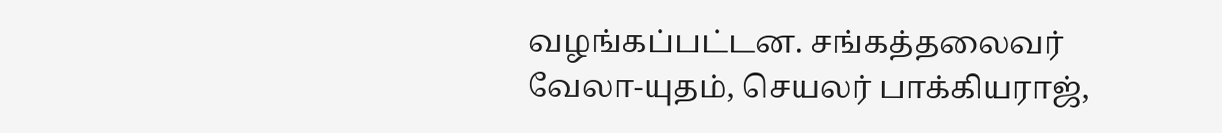வழங்கப்பட்டன. சங்கத்தலைவர் வேலா-யுதம், செயலர் பாக்கியராஜ்,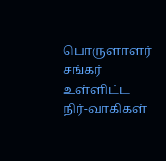பொருளாளர் சங்கர் உள்ளிட்ட நிர்-வாகிகள்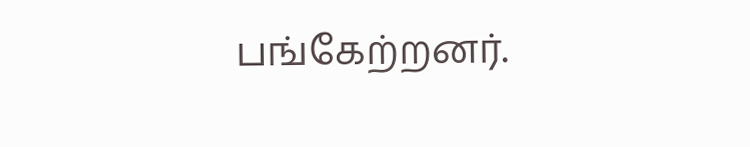பங்கேற்றனர்.